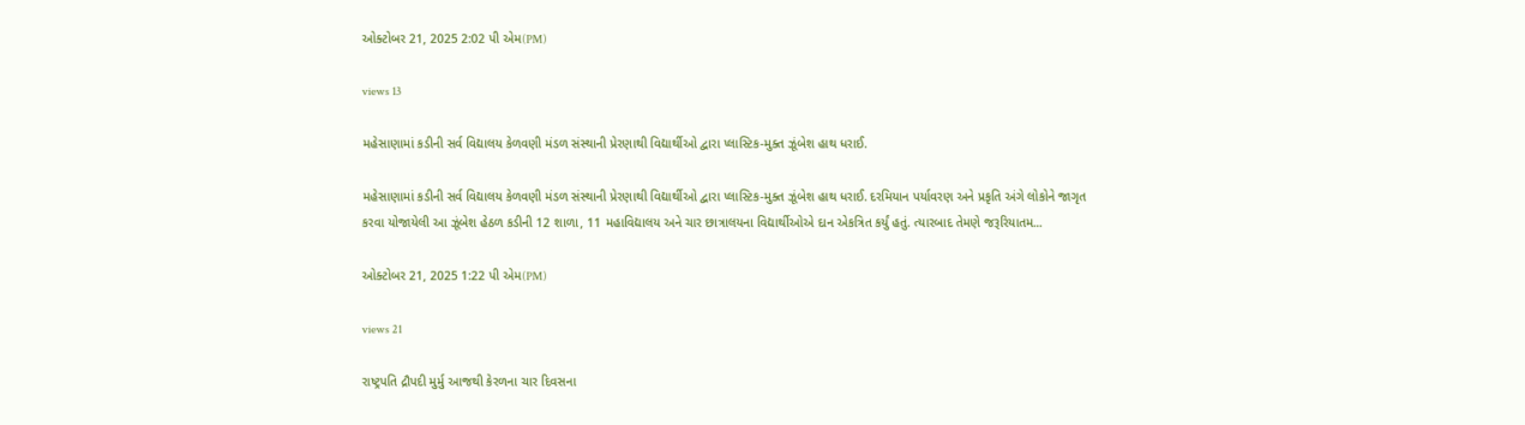ઓક્ટોબર 21, 2025 2:02 પી એમ(PM)

views 13

મહેસાણામાં કડીની સર્વ વિદ્યાલય કેળવણી મંડળ સંસ્થાની પ્રેરણાથી વિદ્યાર્થીઓ દ્વારા પ્લાસ્ટિક-મુક્ત ઝૂંબેશ હાથ ધરાઈ.

મહેસાણામાં કડીની સર્વ વિદ્યાલય કેળવણી મંડળ સંસ્થાની પ્રેરણાથી વિદ્યાર્થીઓ દ્વારા પ્લાસ્ટિક-મુક્ત ઝૂંબેશ હાથ ધરાઈ. દરમિયાન પર્યાવરણ અને પ્રકૃતિ અંગે લોકોને જાગૃત કરવા યોજાયેલી આ ઝૂંબેશ હેઠળ કડીની 12 શાળા, 11 મહાવિદ્યાલય અને ચાર છાત્રાલયના વિદ્યાર્થીઓએ દાન એકત્રિત કર્યું હતું. ત્યારબાદ તેમણે જરૂરિયાતમ...

ઓક્ટોબર 21, 2025 1:22 પી એમ(PM)

views 21

રાષ્ટ્રપતિ દ્રૌપદી મુર્મુ આજથી કેરળના ચાર દિવસના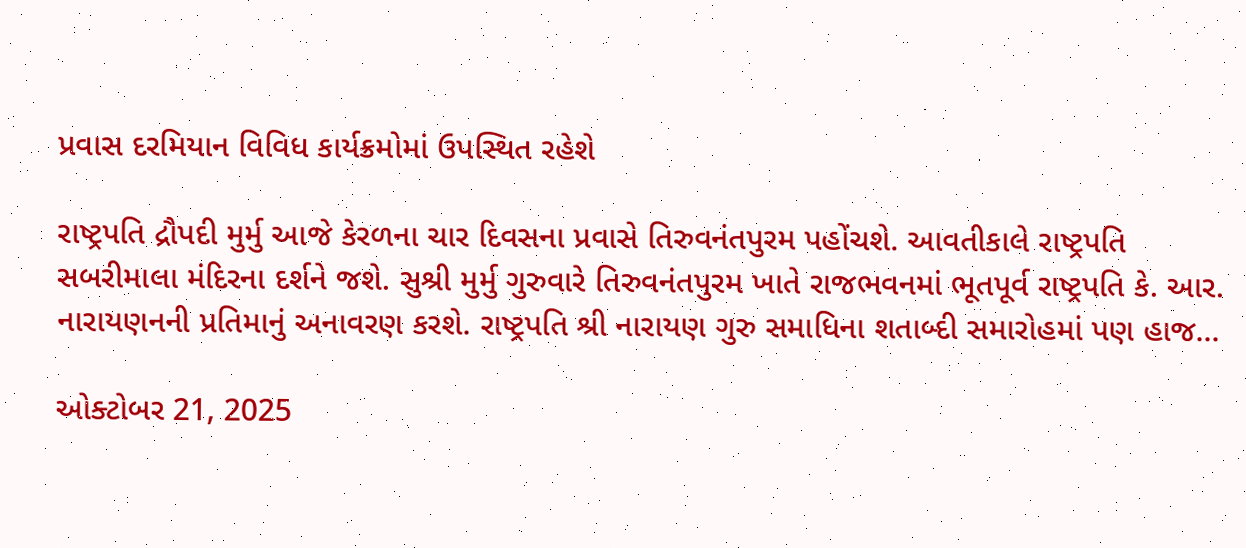પ્રવાસ દરમિયાન વિવિધ કાર્યક્રમોમાં ઉપસ્થિત રહેશે

રાષ્ટ્રપતિ દ્રૌપદી મુર્મુ આજે કેરળના ચાર દિવસના પ્રવાસે તિરુવનંતપુરમ પહોંચશે. આવતીકાલે રાષ્ટ્રપતિ સબરીમાલા મંદિરના દર્શને જશે. સુશ્રી મુર્મુ ગુરુવારે તિરુવનંતપુરમ ખાતે રાજભવનમાં ભૂતપૂર્વ રાષ્ટ્રપતિ કે. આર. નારાયણનની પ્રતિમાનું અનાવરણ કરશે. રાષ્ટ્રપતિ શ્રી નારાયણ ગુરુ સમાધિના શતાબ્દી સમારોહમાં પણ હાજ...

ઓક્ટોબર 21, 2025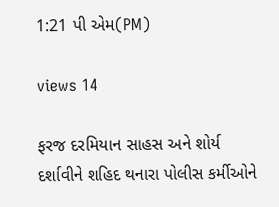1:21 પી એમ(PM)

views 14

ફરજ દરમિયાન સાહસ અને શોર્ય દર્શાવીને શહિદ થનારા પોલીસ કર્મીઓને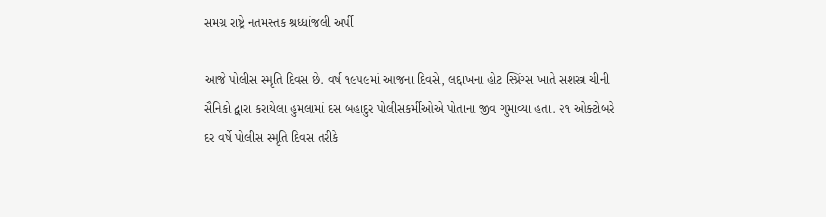સમગ્ર રાષ્ટ્રે નતમસ્તક શ્રધ્ધાંજલી અર્પી

આજે પોલીસ સ્મૃતિ દિવસ છે. વર્ષ ૧૯૫૯માં આજના દિવસે, લદ્દાખના હોટ સ્પ્રિંગ્સ ખાતે સશસ્ત્ર ચીની સૈનિકો દ્વારા કરાયેલા હુમલામાં દસ બહાદુર પોલીસકર્મીઓએ પોતાના જીવ ગુમાવ્યા હતા. ૨૧ ઓક્ટોબરે દર વર્ષે પોલીસ સ્મૃતિ દિવસ તરીકે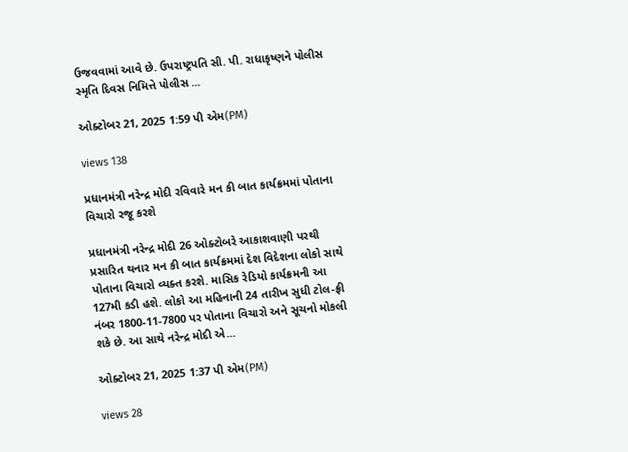ઉજવવામાં આવે છે. ઉપરાષ્ટ્રપતિ સી. પી. રાધાકૃષ્ણને પોલીસ સ્મૃતિ દિવસ નિમિત્તે પોલીસ ...

ઓક્ટોબર 21, 2025 1:59 પી એમ(PM)

views 138

પ્રધાનમંત્રી નરેન્દ્ર મોદી રવિવારે મન કી બાત કાર્યક્રમમાં પોતાના વિચારો રજૂ કરશે

પ્રધાનમંત્રી નરેન્દ્ર મોદી 26 ઓક્ટોબરે આકાશવાણી પરથી પ્રસારિત થનાર મન કી બાત કાર્યક્રમમાં દેશ વિદેશના લોકો સાથે પોતાના વિચારો વ્યક્ત કરશે. માસિક રેડિયો કાર્યક્રમની આ 127મી કડી હશે. લોકો આ મહિનાની 24 તારીખ સુધી ટોલ-ફ્રી નંબર 1800-11-7800 પર પોતાના વિચારો અને સૂચનો મોકલી શકે છે. આ સાથે નરેન્દ્ર મોદી એ...

ઓક્ટોબર 21, 2025 1:37 પી એમ(PM)

views 28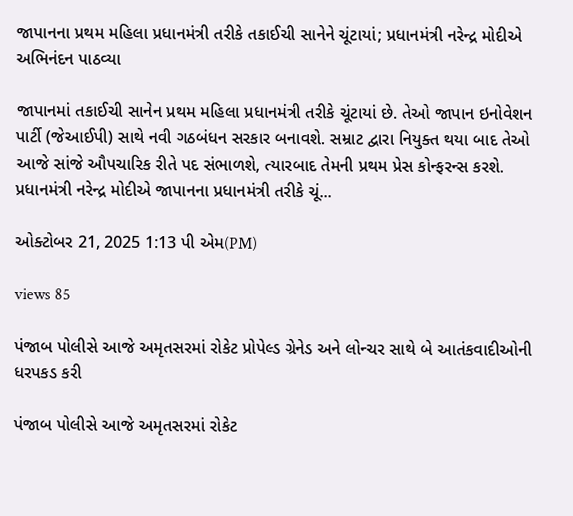જાપાનના પ્રથમ મહિલા પ્રધાનમંત્રી તરીકે તકાઈચી સાનેને ચૂંટાયાં; પ્રધાનમંત્રી નરેન્દ્ર મોદીએ અભિનંદન પાઠવ્યા

જાપાનમાં તકાઈચી સાનેન પ્રથમ મહિલા પ્રધાનમંત્રી તરીકે ચૂંટાયાં છે. તેઓ જાપાન ઇનોવેશન પાર્ટી (જેઆઈપી) સાથે નવી ગઠબંધન સરકાર બનાવશે. સમ્રાટ દ્વારા નિયુક્ત થયા બાદ તેઓ આજે સાંજે ઔપચારિક રીતે પદ સંભાળશે, ત્યારબાદ તેમની પ્રથમ પ્રેસ કોન્ફરન્સ કરશે. પ્રધાનમંત્રી નરેન્દ્ર મોદીએ જાપાનના પ્રધાનમંત્રી તરીકે ચૂં...

ઓક્ટોબર 21, 2025 1:13 પી એમ(PM)

views 85

પંજાબ પોલીસે આજે અમૃતસરમાં રોકેટ પ્રોપેલ્ડ ગ્રેનેડ અને લોન્ચર સાથે બે આતંકવાદીઓની ધરપકડ કરી

પંજાબ પોલીસે આજે અમૃતસરમાં રોકેટ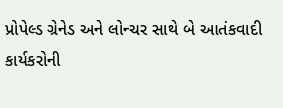પ્રોપેલ્ડ ગ્રેનેડ અને લોન્ચર સાથે બે આતંકવાદી કાર્યકરોની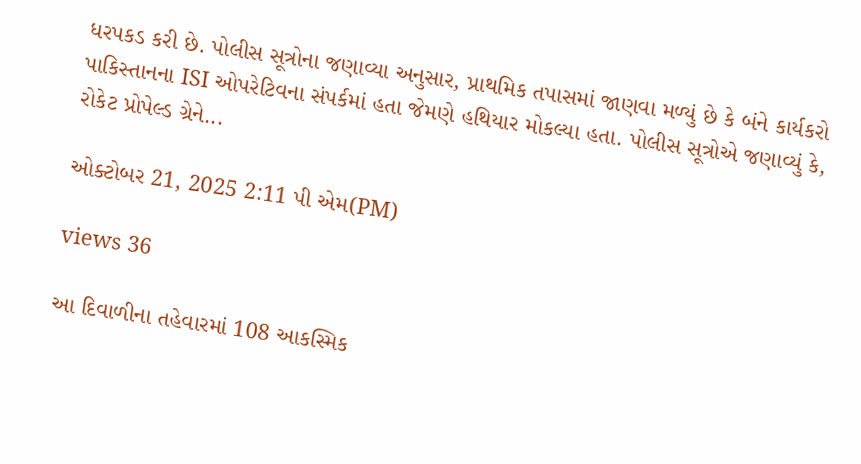ધરપકડ કરી છે. પોલીસ સૂત્રોના જણાવ્યા અનુસાર, પ્રાથમિક તપાસમાં જાણવા મળ્યું છે કે બંને કાર્યકરો પાકિસ્તાનના ISI ઓપરેટિવના સંપર્કમાં હતા જેમણે હથિયાર મોકલ્યા હતા. પોલીસ સૂત્રોએ જણાવ્યું કે, રોકેટ પ્રોપેલ્ડ ગ્રેને...

ઓક્ટોબર 21, 2025 2:11 પી એમ(PM)

views 36

આ દિવાળીના તહેવારમાં 108 આકસ્મિક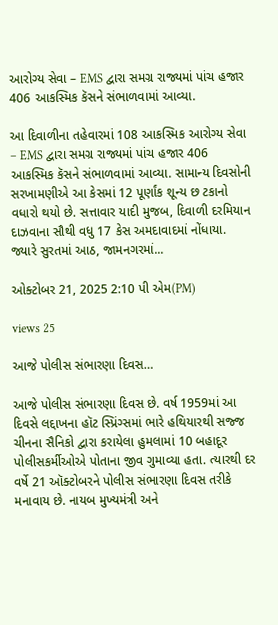આરોગ્ય સેવા – EMS દ્વારા સમગ્ર રાજ્યમાં પાંચ હજાર 406 આકસ્મિક કૅસને સંભાળવામાં આવ્યા.

આ દિવાળીના તહેવારમાં 108 આકસ્મિક આરોગ્ય સેવા – EMS દ્વારા સમગ્ર રાજ્યમાં પાંચ હજાર 406 આકસ્મિક કૅસને સંભાળવામાં આવ્યા. સામાન્ય દિવસોની સરખામણીએ આ કેસમાં 12 પૂર્ણાંક શૂન્ય છ ટકાનો વધારો થયો છે. સત્તાવાર યાદી મુજબ, દિવાળી દરમિયાન દાઝવાના સૌથી વધુ 17 કેસ અમદાવાદમાં નોંધાયા. જ્યારે સુરતમાં આઠ, જામનગરમાં...

ઓક્ટોબર 21, 2025 2:10 પી એમ(PM)

views 25

આજે પોલીસ સંભારણા દિવસ…

આજે પોલીસ સંભારણા દિવસ છે. વર્ષ 1959માં આ દિવસે લદ્દાખના હૉટ સ્પ્રિંગ્સમાં ભારે હથિયારથી સજ્જ ચીનના સૈનિકો દ્વારા કરાયેલા હુમલામાં 10 બહાદૂર પોલીસકર્મીઓએ પોતાના જીવ ગુમાવ્યા હતા. ત્યારથી દર વર્ષે 21 ઑક્ટોબરને પોલીસ સંભારણા દિવસ તરીકે મનાવાય છે. નાયબ મુખ્યમંત્રી અને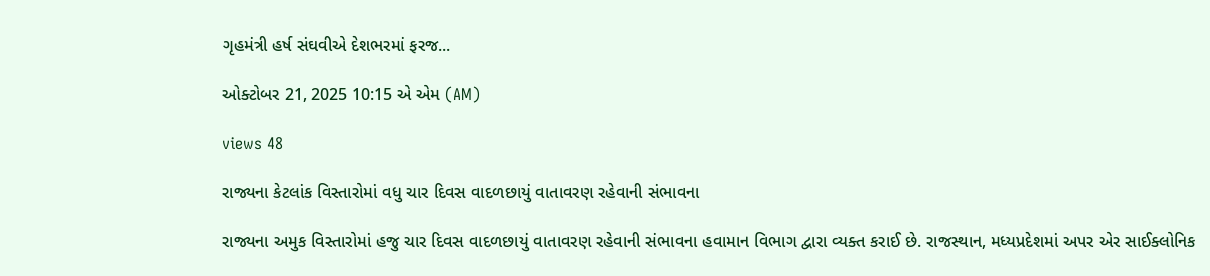ગૃહમંત્રી હર્ષ સંઘવીએ દેશભરમાં ફરજ...

ઓક્ટોબર 21, 2025 10:15 એ એમ (AM)

views 48

રાજ્યના કેટલાંક વિસ્તારોમાં વધુ ચાર દિવસ વાદળછાયું વાતાવરણ રહેવાની સંભાવના

રાજ્યના અમુક વિસ્તારોમાં હજુ ચાર દિવસ વાદળછાયું વાતાવરણ રહેવાની સંભાવના હવામાન વિભાગ દ્વારા વ્યક્ત કરાઈ છે. રાજસ્થાન, મધ્યપ્રદેશમાં અપર એર સાઈક્લોનિક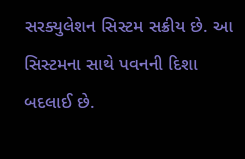સરક્યુલેશન સિસ્ટમ સક્રીય છે. આ સિસ્ટમના સાથે પવનની દિશા બદલાઈ છે.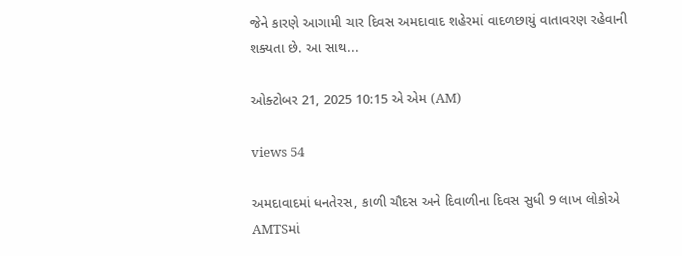જેને કારણે આગામી ચાર દિવસ અમદાવાદ શહેરમાં વાદળછાયું વાતાવરણ રહેવાની શક્યતા છે. આ સાથ...

ઓક્ટોબર 21, 2025 10:15 એ એમ (AM)

views 54

અમદાવાદમાં ધનતેરસ, કાળી ચૌદસ અને દિવાળીના દિવસ સુધી 9 લાખ લોકોએ AMTSમાં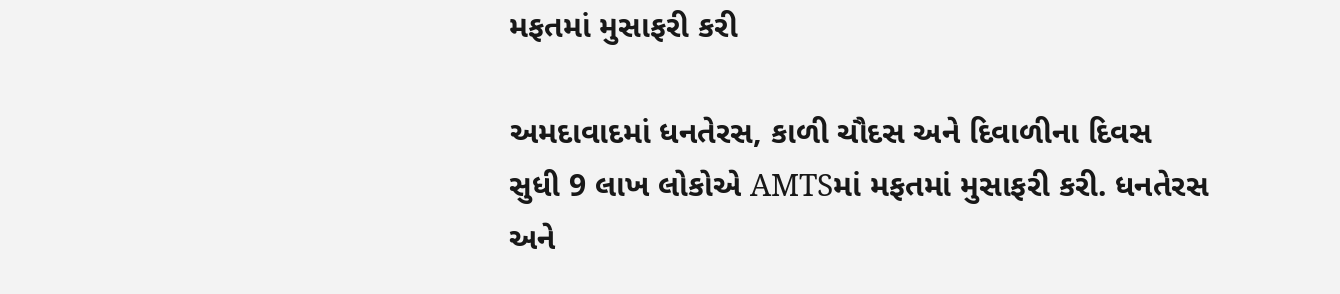મફતમાં મુસાફરી કરી

અમદાવાદમાં ધનતેરસ, કાળી ચૌદસ અને દિવાળીના દિવસ સુધી 9 લાખ લોકોએ AMTSમાં મફતમાં મુસાફરી કરી. ધનતેરસ અને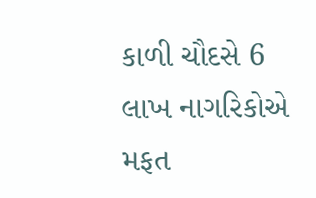કાળી ચૌદસે 6 લાખ નાગરિકોએ મફત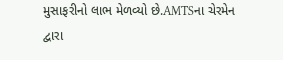મુસાફરીનો લાભ મેળવ્યો છે.AMTSના ચેરમેન દ્વારા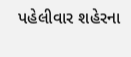પહેલીવાર શહેરના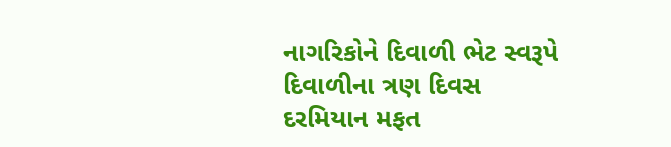નાગરિકોને દિવાળી ભેટ સ્વરૂપે દિવાળીના ત્રણ દિવસ દરમિયાન મફત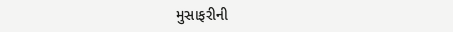મુસાફરીની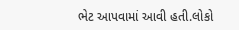ભેટ આપવામાં આવી હતી.લોકો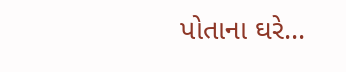પોતાના ઘરે...